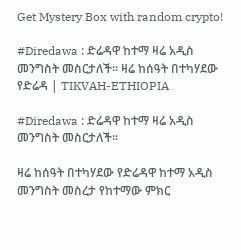Get Mystery Box with random crypto!

#Diredawa : ድሬዳዋ ከተማ ዛሬ አዲስ መንግስት መስርታለች። ዛሬ ከሰዓት በተካሃደው የድሬዳ | TIKVAH-ETHIOPIA

#Diredawa : ድሬዳዋ ከተማ ዛሬ አዲስ መንግስት መስርታለች።

ዛሬ ከሰዓት በተካሃደው የድሬዳዋ ከተማ አዲስ መንግስት መስረታ የከተማው ምክር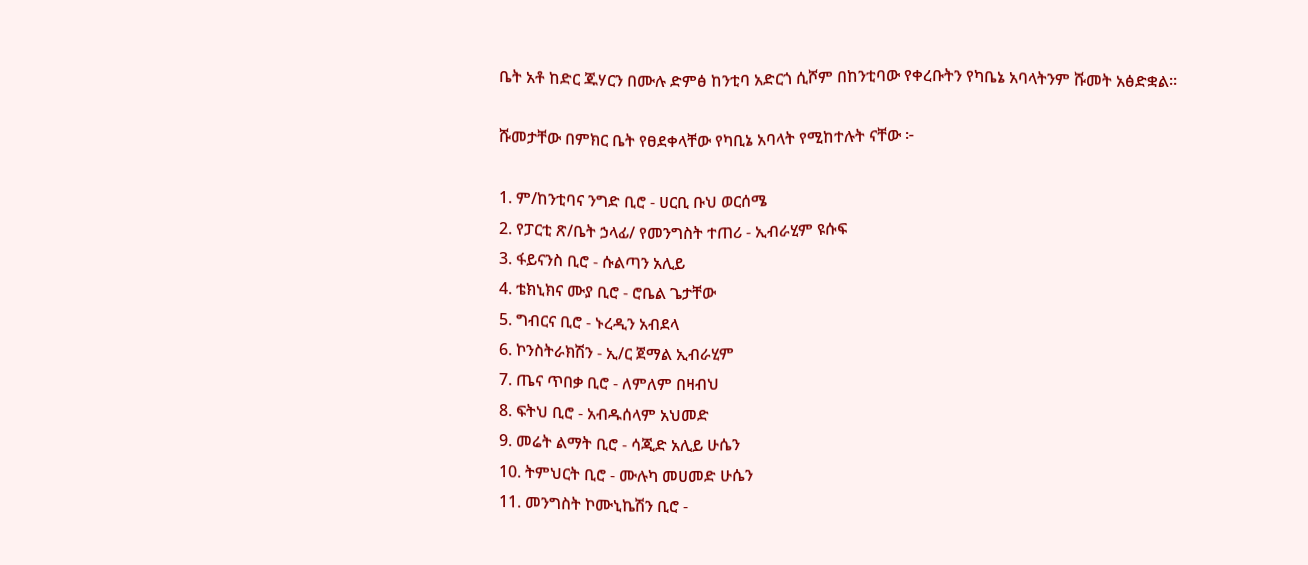ቤት አቶ ከድር ጁሃርን በሙሉ ድምፅ ከንቲባ አድርጎ ሲሾም በከንቲባው የቀረቡትን የካቤኔ አባላትንም ሹመት አፅድቋል።

ሹመታቸው በምክር ቤት የፀደቀላቸው የካቢኔ አባላት የሚከተሉት ናቸው ፦

1. ም/ከንቲባና ንግድ ቢሮ - ሀርቢ ቡህ ወርሰሜ
2. የፓርቲ ጽ/ቤት ኃላፊ/ የመንግስት ተጠሪ - ኢብራሂም ዩሱፍ
3. ፋይናንስ ቢሮ - ሱልጣን አሊይ
4. ቴክኒክና ሙያ ቢሮ - ሮቤል ጌታቸው
5. ግብርና ቢሮ - ኑረዲን አብደላ
6. ኮንስትራክሽን - ኢ/ር ጀማል ኢብራሂም
7. ጤና ጥበቃ ቢሮ - ለምለም በዛብህ
8. ፍትህ ቢሮ - አብዱሰላም አህመድ
9. መሬት ልማት ቢሮ - ሳጂድ አሊይ ሁሴን
10. ትምህርት ቢሮ - ሙሉካ መሀመድ ሁሴን
11. መንግስት ኮሙኒኬሽን ቢሮ -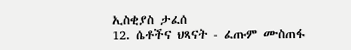ኢስቂያስ ታፈሰ
12. ሴቶችና ህጻናት - ፈጡም ሙስጠፋ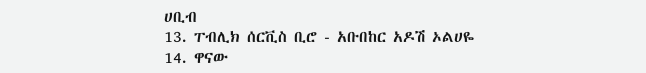ሀቢብ
13. ፐብሊክ ሰርቪስ ቢሮ - አቡበከር አዶሽ ኦልሀዬ
14. ዋናው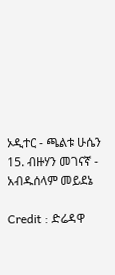ኦዲተር - ጫልቱ ሁሴን
15. ብዙሃን መገናኛ - አብዱሰላም መይደኔ

Credit : ድሬዳዋ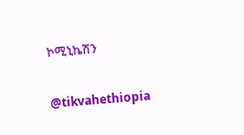ኮሚኒኬሽን

@tikvahethiopia